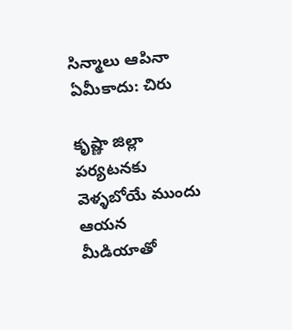సిన్మాలు ఆపినా ఏమీకాదు: చిరు

కృష్ణా జిల్లా పర్యటనకు వెళ్ళబోయే ముందు ఆయన మీడియాతో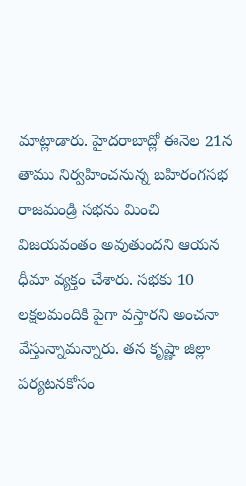మాట్లాడారు. హైదరాబాద్లో ఈనెల 21న తాము నిర్వహించనున్న బహిరంగసభ రాజమండ్రి సభను మించి విజయవంతం అవుతుందని ఆయన ధీమా వ్యక్తం చేశారు. సభకు 10 లక్షలమందికి పైగా వస్తారని అంచనా వేస్తున్నామన్నారు. తన కృష్ణా జిల్లా పర్యటనకోసం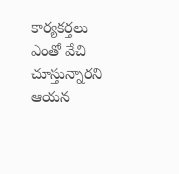కార్యకర్తలు ఎంతో వేచి చూస్తున్నారని ఆయన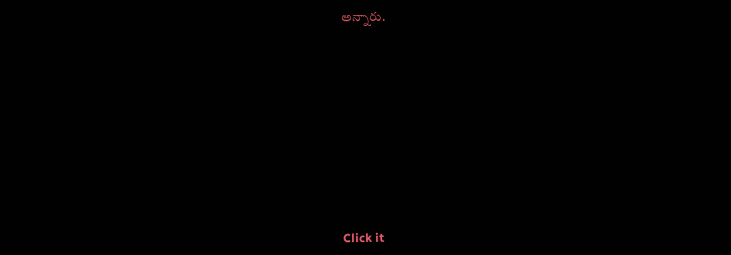అన్నారు.












Click it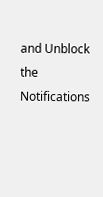and Unblock the Notifications